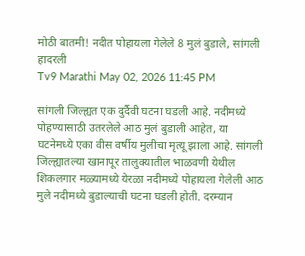मोठी बातमी! नदीत पोहायला गेलेले 8 मुलं बुडाले, सांगली हादरली
Tv9 Marathi May 02, 2026 11:45 PM

सांगली जिल्ह्यत एक दुर्दैवी घटना घडली आहे. नदीमध्ये पोहण्यासाठी उतरलेले आठ मुलं बुडाली आहेत, या घटनेमध्ये एका वीस वर्षीय मुलीचा मृत्यू झाला आहे. सांगली जिल्ह्यातल्या खानापूर तालुक्यातील भाळवणी येथील शिकलगार मळ्यामध्ये येरळा नदीमध्ये पोहायला गेलेली आठ मुले नदीमध्ये बुडाल्याची घटना घडली होती. दरम्यान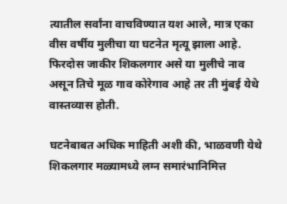त्यातील सर्वांना वाचविण्यात यश आले, मात्र एका वीस वर्षीय मुलीचा या घटनेत मृत्यू झाला आहे. फिरदोस जाकीर शिकलगार असे या मुलीचे नाव असून तिचे मूळ गाव कोरेगाव आहे तर ती मुंबई येथे वास्तव्यास होती.

घटनेबाबत अधिक माहिती अशी की, भाळवणी येथे शिकलगार मळ्यामध्ये लग्न समारंभानिमित्त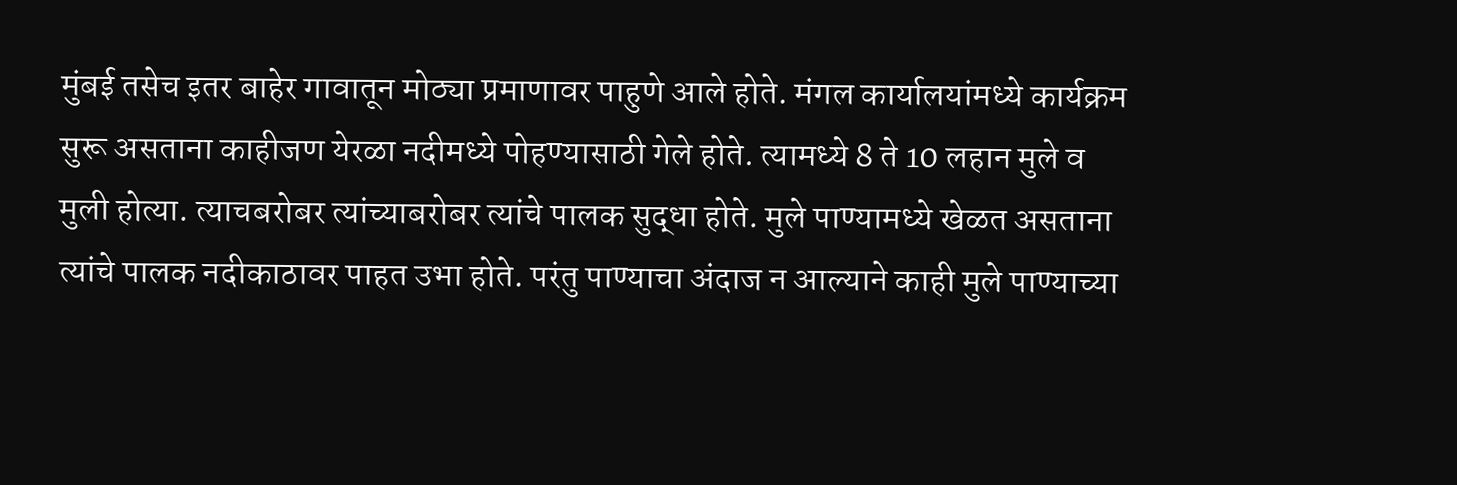मुंबई तसेच इतर बाहेर गावातून मोठ्या प्रमाणावर पाहुणे आले होते. मंगल कार्यालयांमध्ये कार्यक्रम सुरू असताना काहीजण येरळा नदीमध्ये पोहण्यासाठी गेले होते. त्यामध्ये 8 ते 10 लहान मुले व मुली होत्या. त्याचबरोबर त्यांच्याबरोबर त्यांचे पालक सुद्धा होते. मुले पाण्यामध्ये खेळत असताना त्यांचे पालक नदीकाठावर पाहत उभा होते. परंतु पाण्याचा अंदाज न आल्याने काही मुले पाण्याच्या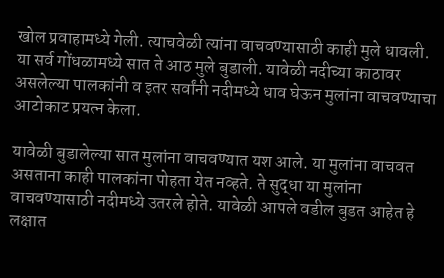खोल प्रवाहामध्ये गेली. त्याचवेळी त्यांना वाचवण्यासाठी काही मुले धावली. या सर्व गोंधळामध्ये सात ते आठ मुले बुडाली. यावेळी नदीच्या काठावर असलेल्या पालकांनी व इतर सर्वांनी नदीमध्ये धाव घेऊन मुलांना वाचवण्याचा आटोकाट प्रयत्न केला.

यावेळी बुडालेल्या सात मुलांना वाचवण्यात यश आले. या मुलांना वाचवत असताना काही पालकांना पोहता येत नव्हते. ते सुद्धा या मुलांना वाचवण्यासाठी नदीमध्ये उतरले होते. यावेळी आपले वडील बुडत आहेत हे लक्षात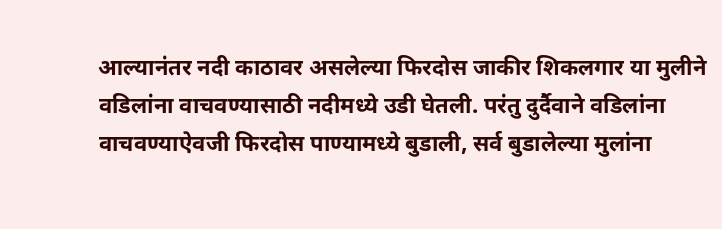आल्यानंतर नदी काठावर असलेल्या फिरदोस जाकीर शिकलगार या मुलीने वडिलांना वाचवण्यासाठी नदीमध्ये उडी घेतली. परंतु दुर्दैवाने वडिलांना वाचवण्याऐवजी फिरदोस पाण्यामध्ये बुडाली, सर्व बुडालेल्या मुलांना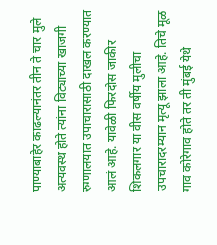पाण्याबाहेर काढल्यानंतर तीन ते चार मुले अत्यवस्थ होते त्यांना विट्याच्या खाजगी रुग्णालयात उपाचारासाठी दाखल करण्यात आलं आहे. यावेळी फिरदोस जाकीर शिकलगार या वीस वर्षीय मुलीचा उपचारादरम्यान मृत्यू झाला आहे. तिचे मूळ गाव कोरेगाव होते तर ती मुंबई येथे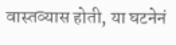वास्तव्यास होती, या घटनेनं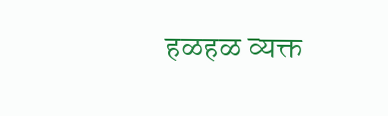हळहळ व्यक्त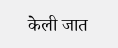केली जात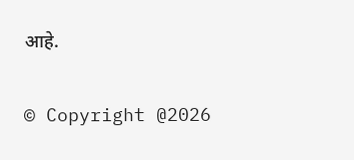आहे.

© Copyright @2026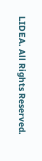LIDEA. All Rights Reserved.